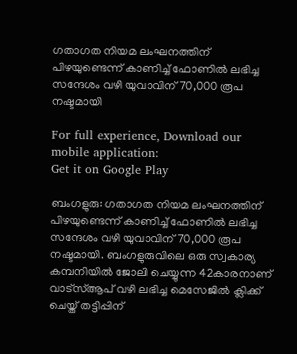ഗതാഗത നിയമ ലംഘനത്തിന് പിഴയുണ്ടെന്ന് കാണിച്ച് ഫോണിൽ ലഭിച്ച സന്ദേശം വഴി യുവാവിന് 70,000 രൂപ നഷ്ടമായി

For full experience, Download our mobile application:
Get it on Google Play

ബംഗളുരു: ഗതാഗത നിയമ ലംഘനത്തിന് പിഴയുണ്ടെന്ന് കാണിച്ച് ഫോണിൽ ലഭിച്ച സന്ദേശം വഴി യുവാവിന് 70,000 രൂപ നഷ്ടമായി. ബംഗളുരുവിലെ ഒരു സ്വകാര്യ കമ്പനിയിൽ ജോലി ചെയ്യുന്ന 42കാരനാണ് വാട്സ്ആപ് വഴി ലഭിച്ച മെസേജിൽ ക്ലിക്ക് ചെയ്ത് തട്ടിപ്പിന്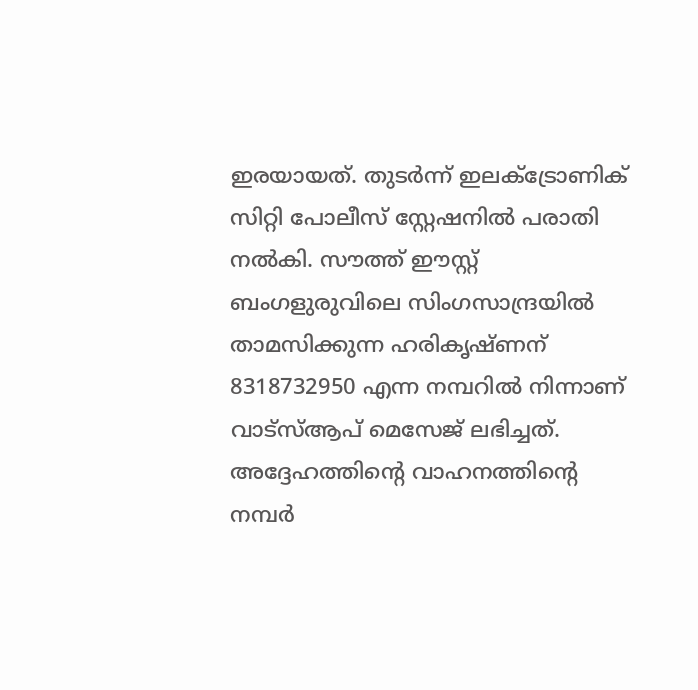ഇരയായത്. തുടർന്ന് ഇലക്ട്രോണിക് സിറ്റി പോലീസ് സ്റ്റേഷനിൽ പരാതി നൽകി. സൗത്ത് ഈസ്റ്റ് ബംഗളുരുവിലെ സിംഗസാന്ദ്രയിൽ താമസിക്കുന്ന ഹരികൃഷ്ണന് 8318732950 എന്ന നമ്പറിൽ നിന്നാണ് വാട്സ്ആപ് മെസേജ് ലഭിച്ചത്. അദ്ദേഹത്തിന്റെ വാഹനത്തിന്റെ നമ്പർ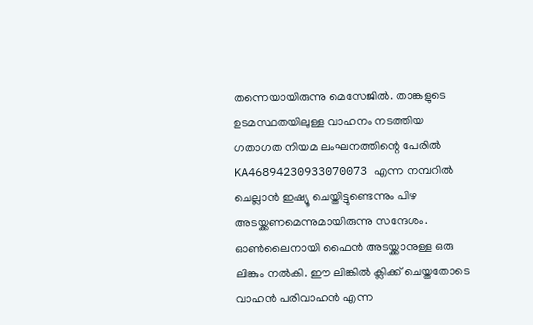തന്നെയായിരുന്നു മെസേജിൽ. താങ്കളുടെ ഉടമസ്ഥതയിലുള്ള വാഹനം നടത്തിയ ഗതാഗത നിയമ ലംഘനത്തിന്റെ പേരിൽ KA46894230933070073 എന്ന നമ്പറിൽ ചെല്ലാൻ ഇഷ്യൂ ചെയ്തിട്ടുണ്ടെന്നും പിഴ അടയ്ക്കണമെന്നുമായിരുന്നു സന്ദേശം. ഓൺലൈനായി ഫൈൻ അടയ്ക്കാനുള്ള ഒരു ലിങ്കും നൽകി. ഈ ലിങ്കിൽ ക്ലിക്ക് ചെയ്തതോടെ വാഹൻ പരിവാഹൻ എന്ന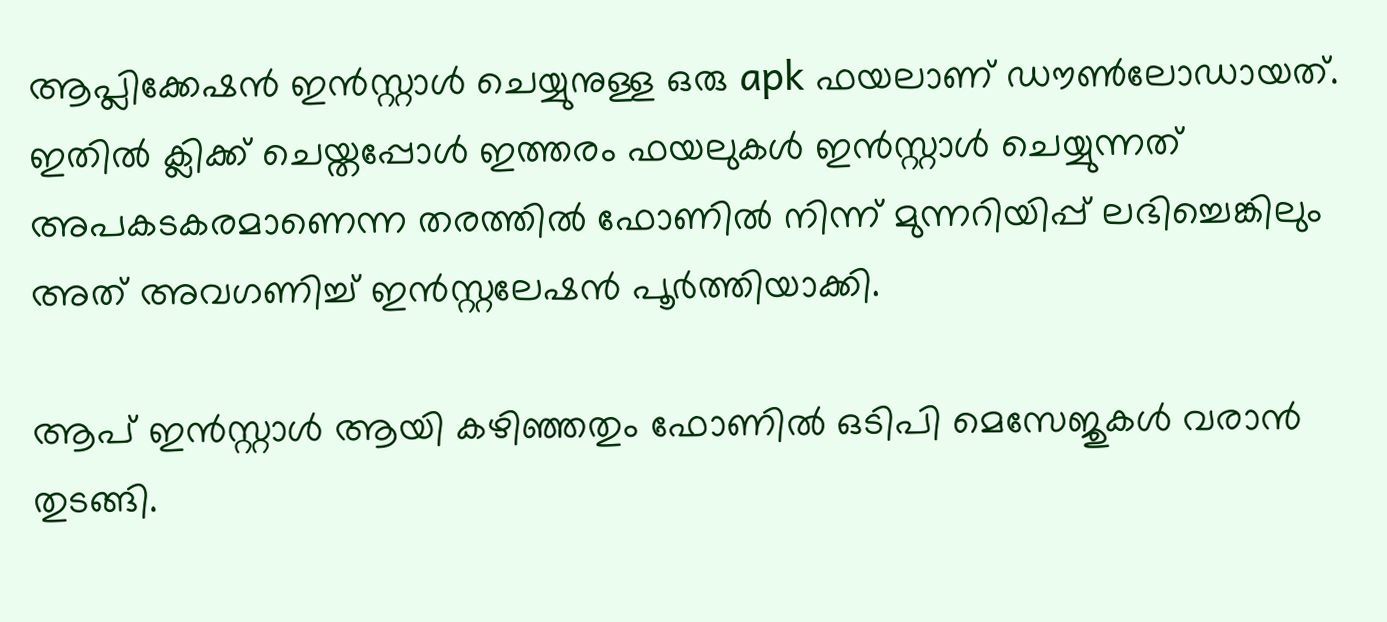ആപ്ലിക്കേഷൻ ഇൻസ്റ്റാൾ ചെയ്യുനുള്ള ഒരു apk ഫയലാണ് ഡൗൺലോഡായത്. ഇതിൽ ക്ലിക്ക് ചെയ്തപ്പോൾ ഇത്തരം ഫയലുകൾ ഇൻസ്റ്റാൾ ചെയ്യുന്നത് അപകടകരമാണെന്ന തരത്തിൽ ഫോണിൽ നിന്ന് മുന്നറിയിപ്പ് ലഭിച്ചെങ്കിലും അത് അവഗണിച്ച് ഇൻസ്റ്റലേഷൻ പൂ‍ർത്തിയാക്കി.

ആപ് ഇൻസ്റ്റാൾ ആയി കഴി‌ഞ്ഞതും ഫോണിൽ ഒടിപി മെസേജുകൾ വരാൻ തുടങ്ങി.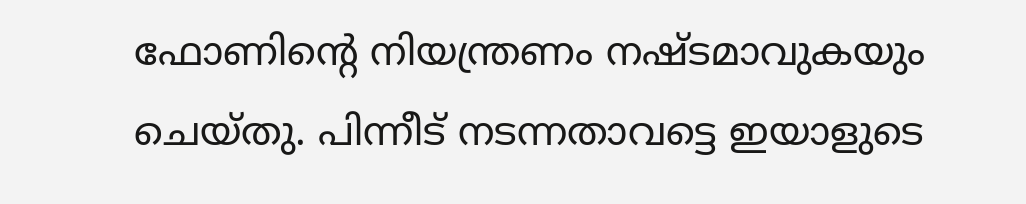ഫോണിന്റെ നിയന്ത്രണം നഷ്ടമാവുകയും ചെയ്തു. പിന്നീട് നടന്നതാവട്ടെ ഇയാളുടെ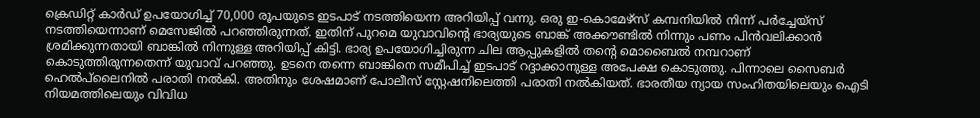ക്രെഡിറ്റ് കാർഡ് ഉപയോഗിച്ച് 70,000 രൂപയുടെ ഇടപാട് നടത്തിയെന്ന അറിയിപ്പ് വന്നു. ഒരു ഇ-കൊമേഴ്സ് കമ്പനിയിൽ നിന്ന് പർച്ചേയ്സ് നടത്തിയെന്നാണ് മെസേജിൽ പറഞ്ഞിരുന്നത്. ഇതിന് പുറമെ യുവാവിന്റെ ഭാര്യയുടെ ബാങ്ക് അക്കൗണ്ടിൽ നിന്നും പണം പിൻവലിക്കാൻ ശ്രമിക്കുന്നതായി ബാങ്കിൽ നിന്നുള്ള അറിയിപ്പ് കിട്ടി. ഭാര്യ ഉപയോഗിച്ചിരുന്ന ചില ആപ്പുകളിൽ തന്റെ മൊബൈൽ നമ്പറാണ് കൊടുത്തിരുന്നതെന്ന് യുവാവ് പറഞ്ഞു. ഉടനെ തന്നെ ബാങ്കിനെ സമീപിച്ച് ഇടപാട് റദ്ദാക്കാനുള്ള അപേക്ഷ കൊടുത്തു. പിന്നാലെ സൈബർ ഹെൽപ്‍ലൈനിൽ പരാതി നൽകി. അതിനും ശേഷമാണ് പോലീസ് സ്റ്റേഷനിലെത്തി പരാതി നൽകിയത്. ഭാരതീയ ന്യായ സംഹിതയിലെയും ഐടി നിയമത്തിലെയും വിവിധ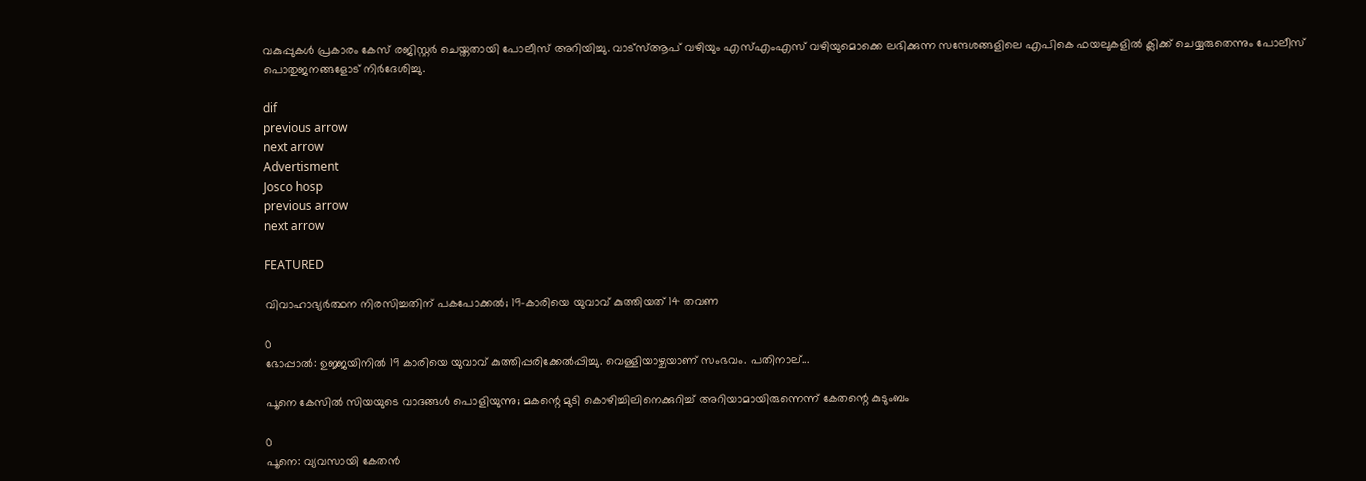വകുപ്പുകൾ പ്രകാരം കേസ് രജിസ്റ്റർ ചെയ്തതായി പോലീസ് അറിയിച്ചു. വാട്സ്ആപ് വഴിയും എസ്എംഎസ് വഴിയുമൊക്കെ ലഭിക്കുന്ന സന്ദേശങ്ങളിലെ എപികെ ഫയലുകളിൽ ക്ലിക്ക് ചെയ്യരുതെന്നും പോലീസ് പൊതുജനങ്ങളോട് നിർദേശിച്ചു.

dif
previous arrow
next arrow
Advertisment
Josco hosp
previous arrow
next arrow

FEATURED

വിവാഹാഭ്യര്‍ത്ഥന നിരസിച്ചതിന് പകപോക്കൽ; 19-കാരിയെ യുവാവ് കുത്തിയത് 14 തവണ

0
ഭോപ്പാല്‍: ഉജ്ജയിനില്‍ 19 കാരിയെ യുവാവ് കുത്തിപ്പരിക്കേൽപ്പിച്ചു. വെള്ളിയാഴ്ചയാണ് സംഭവം. പതിനാല്...

പൂനെ കേസിൽ സിയയുടെ വാദങ്ങൾ പൊളിയുന്നു; മകന്റെ മുടി കൊഴിച്ചിലിനെക്കുറിച്ച് അറിയാമായിരുന്നെന്ന് കേതന്റെ കുടുംബം

0
പൂനെ: വ്യവസായി കേതൻ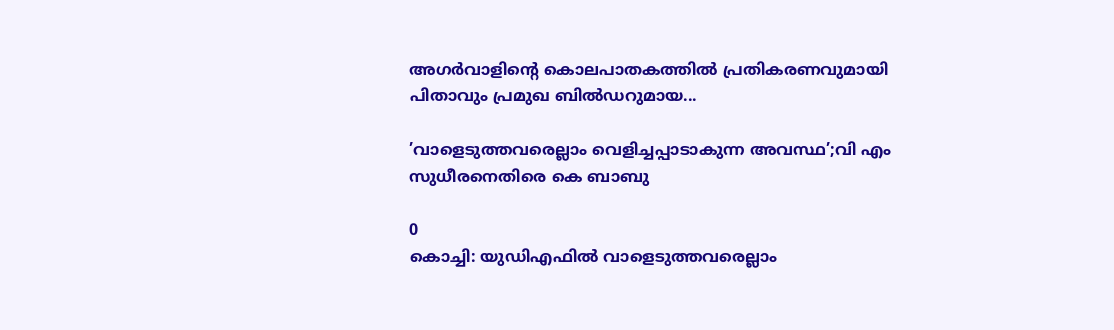അഗർവാളിൻ്റെ കൊലപാതകത്തിൽ പ്രതികരണവുമായി പിതാവും പ്രമുഖ ബിൽഡറുമായ...

’വാളെടുത്തവരെല്ലാം വെളിച്ചപ്പാടാകുന്ന അവസ്ഥ’;വി എം സുധീരനെതിരെ കെ ബാബു

0
കൊച്ചി: യുഡിഎഫില്‍ വാളെടുത്തവരെല്ലാം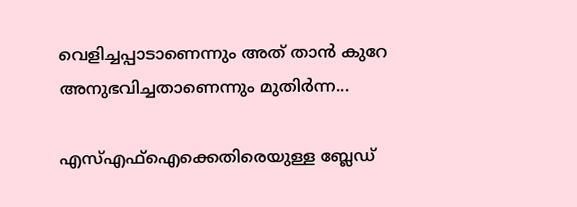വെളിച്ചപ്പാടാണെന്നും അത് താന്‍ കുറേ അനുഭവിച്ചതാണെന്നും മുതിര്‍ന്ന...

എസ്എഫ്ഐക്കെതിരെയുള്ള ബ്ലേഡ്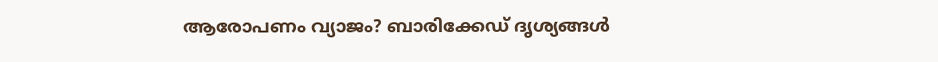ആരോപണം വ്യാജം? ബാരിക്കേഡ് ദൃശ്യങ്ങൾ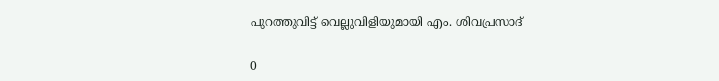പുറത്തുവിട്ട് വെല്ലുവിളിയുമായി എം. ശിവപ്രസാദ്

0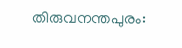തിരുവനന്തപുരം: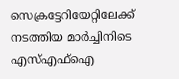സെക്രട്ടേറിയേറ്റിലേക്ക് നടത്തിയ മാര്‍ച്ചിനിടെ എസ്എഫ്‌ഐ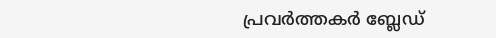പ്രവര്‍ത്തകര്‍ ബ്ലേഡ്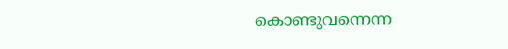കൊണ്ടുവന്നെന്ന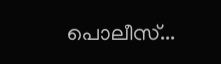പൊലീസ്...